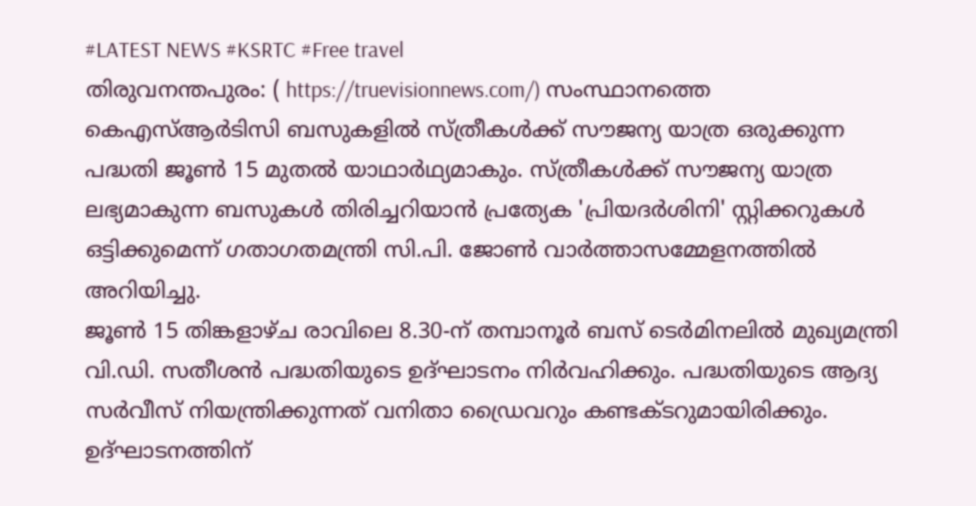#LATEST NEWS #KSRTC #Free travel
തിരുവനന്തപുരം: ( https://truevisionnews.com/) സംസ്ഥാനത്തെ കെഎസ്ആർടിസി ബസുകളിൽ സ്ത്രീകൾക്ക് സൗജന്യ യാത്ര ഒരുക്കുന്ന പദ്ധതി ജൂൺ 15 മുതൽ യാഥാർഥ്യമാകും. സ്ത്രീകൾക്ക് സൗജന്യ യാത്ര ലഭ്യമാകുന്ന ബസുകൾ തിരിച്ചറിയാൻ പ്രത്യേക 'പ്രിയദർശിനി' സ്റ്റിക്കറുകൾ ഒട്ടിക്കുമെന്ന് ഗതാഗതമന്ത്രി സി.പി. ജോൺ വാർത്താസമ്മേളനത്തിൽ അറിയിച്ചു.
ജൂൺ 15 തിങ്കളാഴ്ച രാവിലെ 8.30-ന് തമ്പാനൂർ ബസ് ടെർമിനലിൽ മുഖ്യമന്ത്രി വി.ഡി. സതീശൻ പദ്ധതിയുടെ ഉദ്ഘാടനം നിർവഹിക്കും. പദ്ധതിയുടെ ആദ്യ സർവീസ് നിയന്ത്രിക്കുന്നത് വനിതാ ഡ്രൈവറും കണ്ടക്ടറുമായിരിക്കും. ഉദ്ഘാടനത്തിന്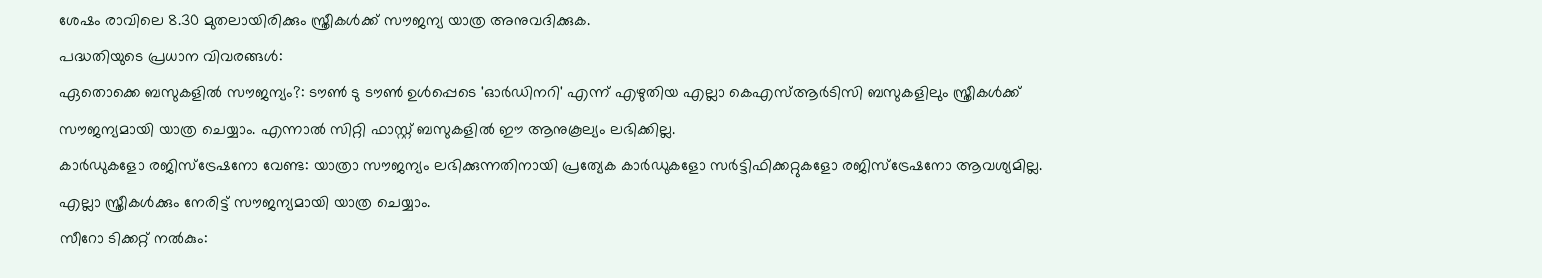ശേഷം രാവിലെ 8.30 മുതലായിരിക്കും സ്ത്രീകൾക്ക് സൗജന്യ യാത്ര അനുവദിക്കുക.
പദ്ധതിയുടെ പ്രധാന വിവരങ്ങൾ:
ഏതൊക്കെ ബസുകളിൽ സൗജന്യം?: ടൗൺ ടു ടൗൺ ഉൾപ്പെടെ 'ഓർഡിനറി' എന്ന് എഴുതിയ എല്ലാ കെഎസ്ആർടിസി ബസുകളിലും സ്ത്രീകൾക്ക് സൗജന്യമായി യാത്ര ചെയ്യാം. എന്നാൽ സിറ്റി ഫാസ്റ്റ് ബസുകളിൽ ഈ ആനുകൂല്യം ലഭിക്കില്ല.
കാർഡുകളോ രജിസ്ട്രേഷനോ വേണ്ട: യാത്രാ സൗജന്യം ലഭിക്കുന്നതിനായി പ്രത്യേക കാർഡുകളോ സർട്ടിഫിക്കറ്റുകളോ രജിസ്ട്രേഷനോ ആവശ്യമില്ല. എല്ലാ സ്ത്രീകൾക്കും നേരിട്ട് സൗജന്യമായി യാത്ര ചെയ്യാം.
സീറോ ടിക്കറ്റ് നൽകും: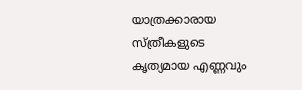യാത്രക്കാരായ സ്ത്രീകളുടെ കൃത്യമായ എണ്ണവും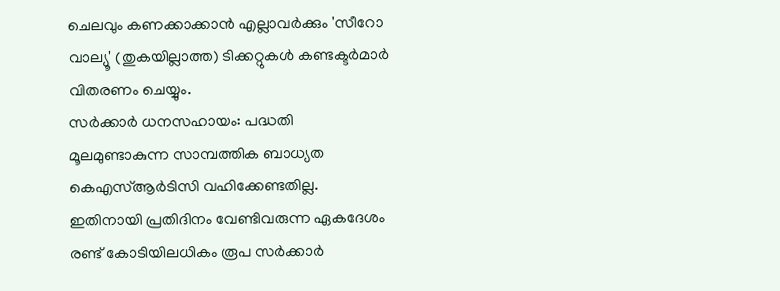ചെലവും കണക്കാക്കാൻ എല്ലാവർക്കും 'സീറോ വാല്യൂ' (തുകയില്ലാത്ത) ടിക്കറ്റുകൾ കണ്ടക്ടർമാർ വിതരണം ചെയ്യും.
സർക്കാർ ധനസഹായം: പദ്ധതി മൂലമുണ്ടാകുന്ന സാമ്പത്തിക ബാധ്യത കെഎസ്ആർടിസി വഹിക്കേണ്ടതില്ല. ഇതിനായി പ്രതിദിനം വേണ്ടിവരുന്ന ഏകദേശം രണ്ട് കോടിയിലധികം രൂപ സർക്കാർ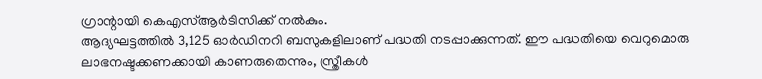ഗ്രാന്റായി കെഎസ്ആർടിസിക്ക് നൽകും.
ആദ്യഘട്ടത്തിൽ 3,125 ഓർഡിനറി ബസുകളിലാണ് പദ്ധതി നടപ്പാക്കുന്നത്. ഈ പദ്ധതിയെ വെറുമൊരു ലാഭനഷ്ടക്കണക്കായി കാണരുതെന്നും, സ്ത്രീകൾ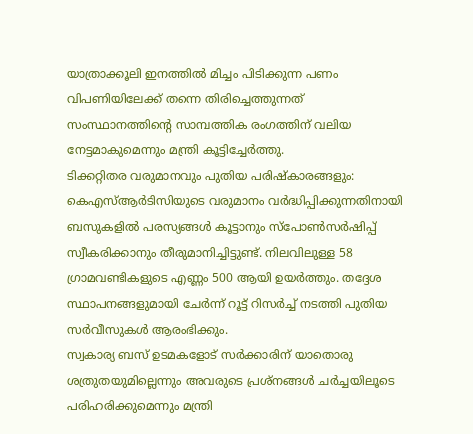യാത്രാക്കൂലി ഇനത്തിൽ മിച്ചം പിടിക്കുന്ന പണം വിപണിയിലേക്ക് തന്നെ തിരിച്ചെത്തുന്നത് സംസ്ഥാനത്തിന്റെ സാമ്പത്തിക രംഗത്തിന് വലിയ നേട്ടമാകുമെന്നും മന്ത്രി കൂട്ടിച്ചേർത്തു.
ടിക്കറ്റിതര വരുമാനവും പുതിയ പരിഷ്കാരങ്ങളും:
കെഎസ്ആർടിസിയുടെ വരുമാനം വർദ്ധിപ്പിക്കുന്നതിനായി ബസുകളിൽ പരസ്യങ്ങൾ കൂട്ടാനും സ്പോൺസർഷിപ്പ് സ്വീകരിക്കാനും തീരുമാനിച്ചിട്ടുണ്ട്. നിലവിലുള്ള 58 ഗ്രാമവണ്ടികളുടെ എണ്ണം 500 ആയി ഉയർത്തും. തദ്ദേശ സ്ഥാപനങ്ങളുമായി ചേർന്ന് റൂട്ട് റിസർച്ച് നടത്തി പുതിയ സർവീസുകൾ ആരംഭിക്കും.
സ്വകാര്യ ബസ് ഉടമകളോട് സർക്കാരിന് യാതൊരു ശത്രുതയുമില്ലെന്നും അവരുടെ പ്രശ്നങ്ങൾ ചർച്ചയിലൂടെ പരിഹരിക്കുമെന്നും മന്ത്രി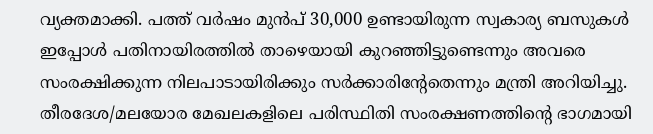വ്യക്തമാക്കി. പത്ത് വർഷം മുൻപ് 30,000 ഉണ്ടായിരുന്ന സ്വകാര്യ ബസുകൾ ഇപ്പോൾ പതിനായിരത്തിൽ താഴെയായി കുറഞ്ഞിട്ടുണ്ടെന്നും അവരെ സംരക്ഷിക്കുന്ന നിലപാടായിരിക്കും സർക്കാരിന്റേതെന്നും മന്ത്രി അറിയിച്ചു. തീരദേശ/മലയോര മേഖലകളിലെ പരിസ്ഥിതി സംരക്ഷണത്തിന്റെ ഭാഗമായി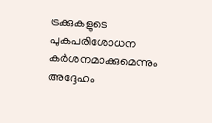ട്രക്കുകളുടെ പുകപരിശോധന കർശനമാക്കുമെന്നും അദ്ദേഹം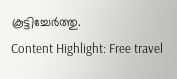കൂട്ടിച്ചേർത്തു.
Content Highlight: Free travel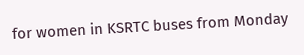for women in KSRTC buses from Monday